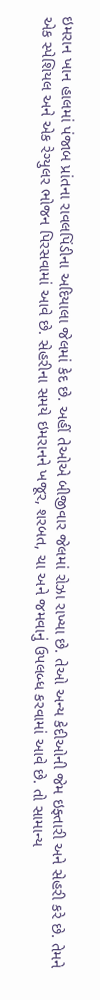ઇમરાન ખાન હાલમાં પંજાબ પ્રાંતના રાવલપિંડીના અદિયાલા જેલમાં કેદ છે. અહીં તેઓએ બીજીવાર જેલમાં રોઝા રાખ્યા છે. તેઓ અન્ય કેદીઓની જેમ ઇફ્તારી અને સેહરી કરે છે. તેમને એક સ્પેશિયલ અને એક રેગ્યુલર ભોજન પિરસવામાં આવે છે. સેહરીના સમયે ઇમરાનને ખજૂર, શરબત, ચા અને જમવાનું ઉપલબ્ધ કરવામાં આવે છે. તો સામાન્ય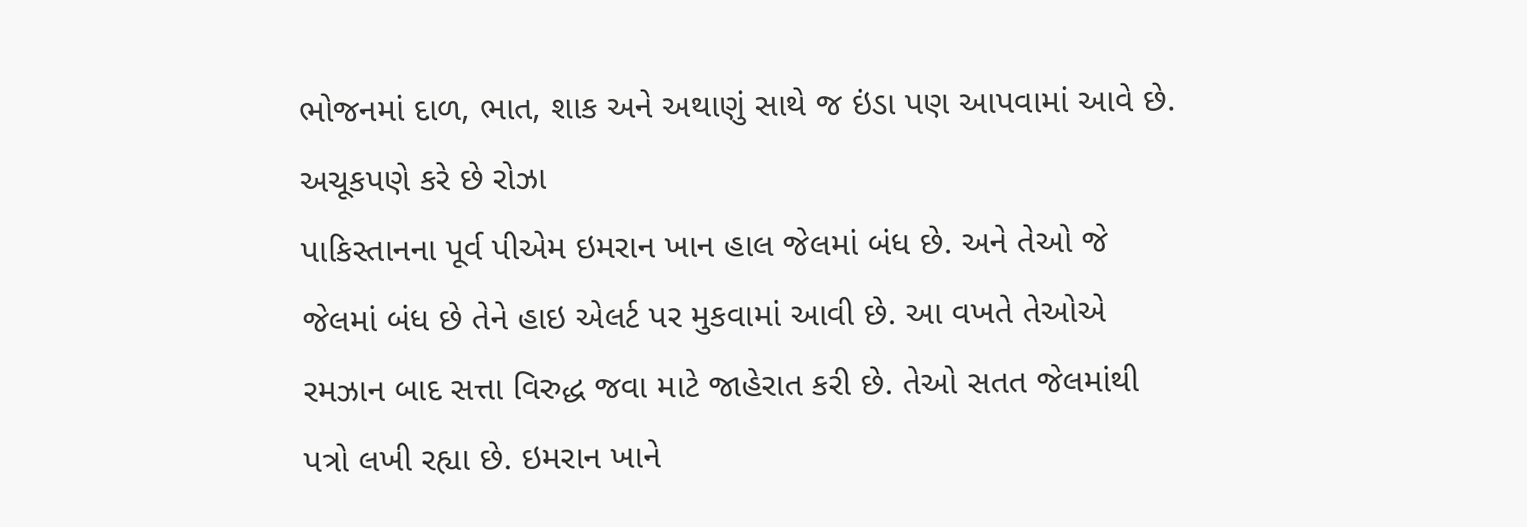ભોજનમાં દાળ, ભાત, શાક અને અથાણું સાથે જ ઇંડા પણ આપવામાં આવે છે.
અચૂકપણે કરે છે રોઝા
પાકિસ્તાનના પૂર્વ પીએમ ઇમરાન ખાન હાલ જેલમાં બંધ છે. અને તેઓ જે જેલમાં બંધ છે તેને હાઇ એલર્ટ પર મુકવામાં આવી છે. આ વખતે તેઓએ રમઝાન બાદ સત્તા વિરુદ્ધ જવા માટે જાહેરાત કરી છે. તેઓ સતત જેલમાંથી પત્રો લખી રહ્યા છે. ઇમરાન ખાને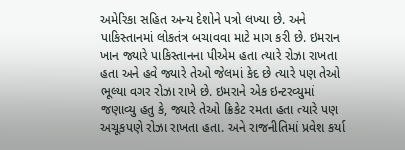અમેરિકા સહિત અન્ય દેશોને પત્રો લખ્યા છે. અને પાકિસ્તાનમાં લોકતંત્ર બચાવવા માટે માગ કરી છે. ઇમરાન ખાન જ્યારે પાકિસ્તાનના પીએમ હતા ત્યારે રોઝા રાખતા હતા અને હવે જ્યારે તેઓ જેલમાં કેદ છે ત્યારે પણ તેઓ ભૂલ્યા વગર રોઝા રાખે છે. ઇમરાને એક ઇન્ટરવ્યુમાં જણાવ્યુ હતુ કે, જ્યારે તેઓ ક્રિકેટ રમતા હતા ત્યારે પણ અચૂકપણે રોઝા રાખતા હતા. અને રાજનીતિમાં પ્રવેશ કર્યા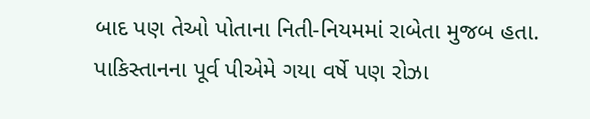બાદ પણ તેઓ પોતાના નિતી-નિયમમાં રાબેતા મુજબ હતા. પાકિસ્તાનના પૂર્વ પીએમે ગયા વર્ષે પણ રોઝા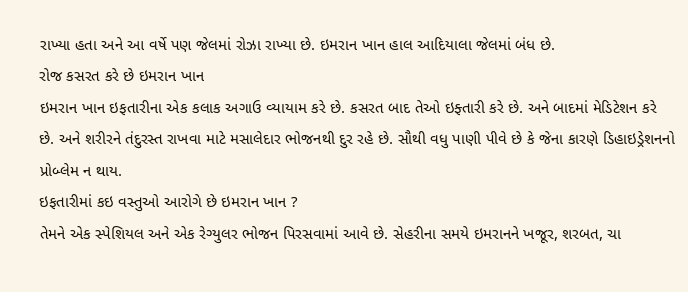રાખ્યા હતા અને આ વર્ષે પણ જેલમાં રોઝા રાખ્યા છે. ઇમરાન ખાન હાલ આદિયાલા જેલમાં બંધ છે.
રોજ કસરત કરે છે ઇમરાન ખાન
ઇમરાન ખાન ઇફતારીના એક કલાક અગાઉ વ્યાયામ કરે છે. કસરત બાદ તેઓ ઇફ્તારી કરે છે. અને બાદમાં મેડિટેશન કરે છે. અને શરીરને તંદુરસ્ત રાખવા માટે મસાલેદાર ભોજનથી દુર રહે છે. સૌથી વધુ પાણી પીવે છે કે જેના કારણે ડિહાઇડ્રેશનનો પ્રોબ્લેમ ન થાય.
ઇફતારીમાં કઇ વસ્તુઓ આરોગે છે ઇમરાન ખાન ?
તેમને એક સ્પેશિયલ અને એક રેગ્યુલર ભોજન પિરસવામાં આવે છે. સેહરીના સમયે ઇમરાનને ખજૂર, શરબત, ચા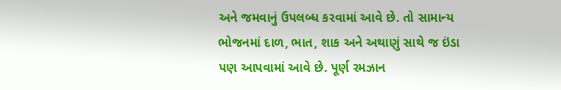અને જમવાનું ઉપલબ્ધ કરવામાં આવે છે. તો સામાન્ય ભોજનમાં દાળ, ભાત, શાક અને અથાણું સાથે જ ઇંડા પણ આપવામાં આવે છે. પૂર્ણ રમઝાન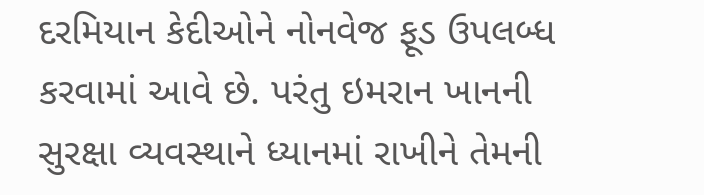દરમિયાન કેદીઓને નોનવેજ ફૂડ ઉપલબ્ધ કરવામાં આવે છે. પરંતુ ઇમરાન ખાનની સુરક્ષા વ્યવસ્થાને ધ્યાનમાં રાખીને તેમની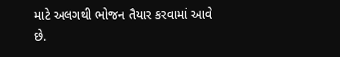માટે અલગથી ભોજન તૈયાર કરવામાં આવે છે.